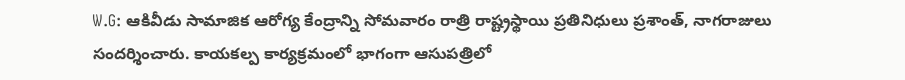W.G: ఆకివీడు సామాజిక ఆరోగ్య కేంద్రాన్ని సోమవారం రాత్రి రాష్ట్రస్థాయి ప్రతినిధులు ప్రశాంత్, నాగరాజులు సందర్శించారు. కాయకల్ప కార్యక్రమంలో భాగంగా ఆసుపత్రిలో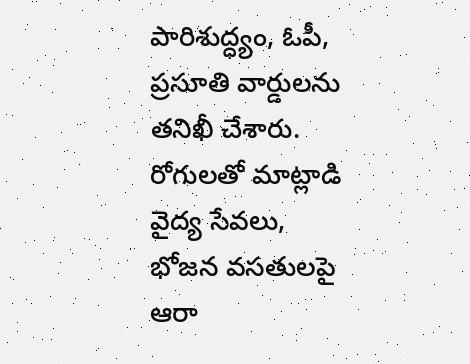పారిశుద్ధ్యం, ఓపీ, ప్రసూతి వార్డులను తనిఖీ చేశారు. రోగులతో మాట్లాడి వైద్య సేవలు, భోజన వసతులపై ఆరా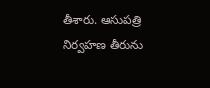తీశారు. ఆసుపత్రి నిర్వహణ తీరును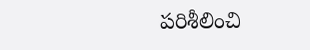పరిశీలించి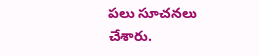పలు సూచనలు చేశారు.